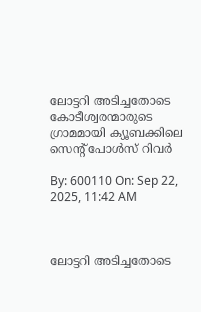ലോട്ടറി അടിച്ചതോടെ കോടീശ്വരന്മാരുടെ ഗ്രാമമായി ക്യൂബക്കിലെ സെൻ്റ് പോൾസ് റിവർ

By: 600110 On: Sep 22, 2025, 11:42 AM



ലോട്ടറി അടിച്ചതോടെ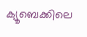ക്യൂബെക്കിലെ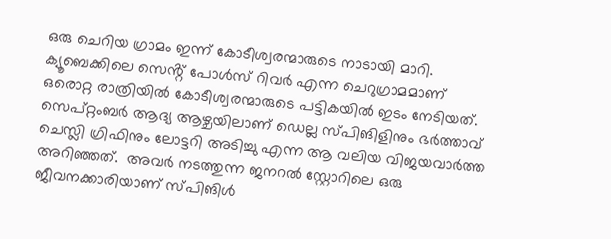ഒരു ചെറിയ ഗ്രാമം ഇന്ന് കോടീശ്വരന്മാരുടെ നാടായി മാറി.
ക്യൂബെക്കിലെ സെൻ്റ് പോൾസ് റിവർ എന്ന ചെറുഗ്രാമമാണ്  ഒരൊറ്റ രാത്രിയിൽ കോടീശ്വരന്മാരുടെ പട്ടികയിൽ ഇടം നേടിയത്.
സെപ്റ്റംബർ ആദ്യ ആഴ്ചയിലാണ് ഡെല്ല സ്പിങിളിനും ഭർത്താവ് ചെസ്ലി ഗ്രിഫിനും ലോട്ടറി അടിച്ചു എന്ന ആ വലിയ വിജയവാർത്ത അറിഞ്ഞത്.  അവർ നടത്തുന്ന ജനറൽ സ്റ്റോറിലെ ഒരു ജീവനക്കാരിയാണ് സ്പിങിൾ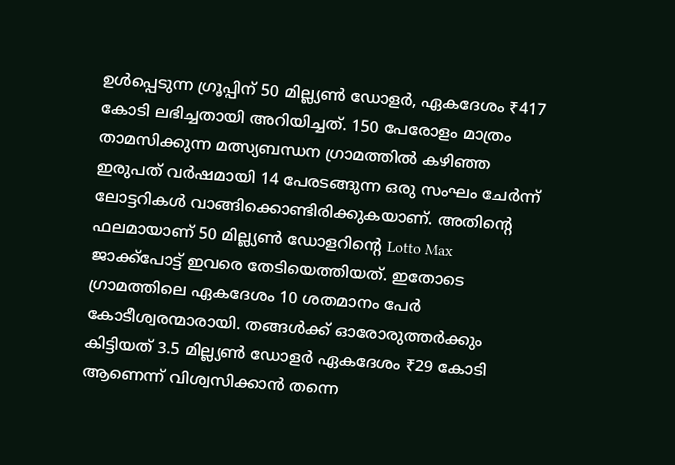ഉൾപ്പെടുന്ന ഗ്രൂപ്പിന് 50 മില്ല്യൺ ഡോളർ, ഏകദേശം ₹417 കോടി ലഭിച്ചതായി അറിയിച്ചത്. 150 പേരോളം മാത്രം താമസിക്കുന്ന മത്സ്യബന്ധന ഗ്രാമത്തിൽ കഴിഞ്ഞ ഇരുപത് വർഷമായി 14 പേരടങ്ങുന്ന ഒരു സംഘം ചേർന്ന് ലോട്ടറികൾ വാങ്ങിക്കൊണ്ടിരിക്കുകയാണ്. അതിൻ്റെ ഫലമായാണ് 50 മില്ല്യൺ ഡോളറിൻ്റെ Lotto Max ജാക്ക്‌പോട്ട് ഇവരെ തേടിയെത്തിയത്. ഇതോടെ ഗ്രാമത്തിലെ ഏകദേശം 10 ശതമാനം പേര്‍ കോടീശ്വരന്മാരായി. തങ്ങൾക്ക് ഓരോരുത്തർക്കും കിട്ടിയത് 3.5 മില്ല്യൺ ഡോളർ ഏകദേശം ₹29 കോടി ആണെന്ന് വിശ്വസിക്കാൻ തന്നെ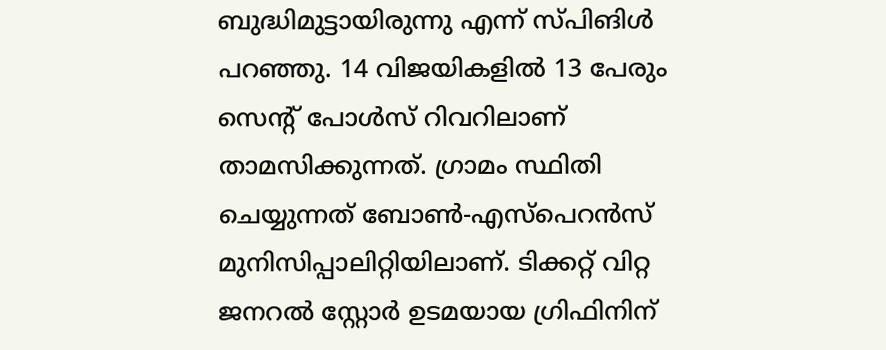ബുദ്ധിമുട്ടായിരുന്നു എന്ന് സ്പിങിൾ  പറഞ്ഞു. 14 വിജയികളിൽ 13 പേരും സെൻ്റ് പോൾസ് റിവറിലാണ് താമസിക്കുന്നത്. ഗ്രാമം സ്ഥിതി ചെയ്യുന്നത് ബോൺ-എസ്പെറൻസ് മുനിസിപ്പാലിറ്റിയിലാണ്. ടിക്കറ്റ് വിറ്റ ജനറൽ സ്റ്റോർ ഉടമയായ ഗ്രിഫിനിന്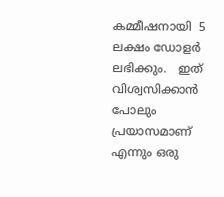കമ്മീഷനായി  5 ലക്ഷം ഡോളർ ലഭിക്കും.   ഇത് വിശ്വസിക്കാൻ പോലും പ്രയാസമാണ് എന്നും ഒരു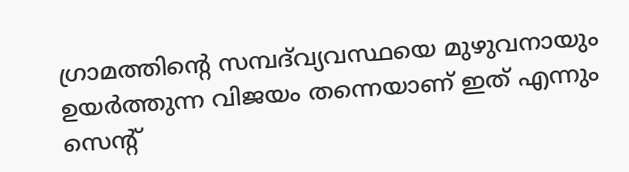ഗ്രാമത്തിൻ്റെ സമ്പദ്‌വ്യവസ്ഥയെ മുഴുവനായും ഉയർത്തുന്ന വിജയം തന്നെയാണ് ഇത് എന്നും സെൻ്റ്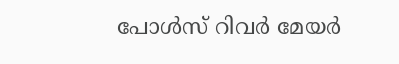പോൾസ് റിവർ മേയർ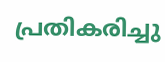പ്രതികരിച്ചു